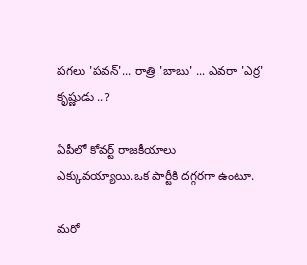పగలు 'పవన్'... రాత్రి 'బాబు' ... ఎవరా 'ఎర్ర' కృష్ణుడు ..?

ఏపీలో కోవర్ట్ రాజకీయాలు ఎక్కువయ్యాయి.ఒక పార్టీకి దగ్గరగా ఉంటూ.

మరో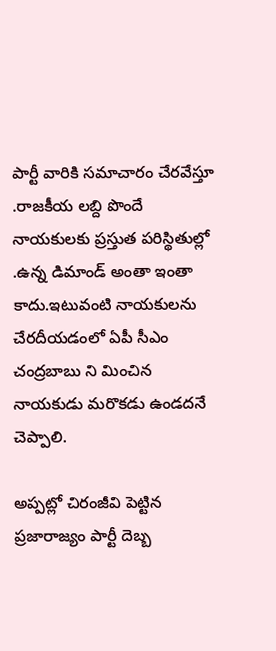పార్టీ వారికి సమాచారం చేరవేస్తూ .రాజకీయ లబ్ది పొందే నాయకులకు ప్రస్తుత పరిస్థితుల్లో .ఉన్న డిమాండ్ అంతా ఇంతా కాదు.ఇటువంటి నాయకులను చేరదీయడంలో ఏపీ సీఎం చంద్రబాబు ని మించిన నాయకుడు మరొకడు ఉండదనే చెప్పాలి.

అప్పట్లో చిరంజీవి పెట్టిన ప్రజారాజ్యం పార్టీ దెబ్బ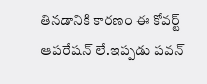తినడానికి కారణం ఈ కోవర్ట్ ఆపరేషన్ లే.ఇప్పడు పవన్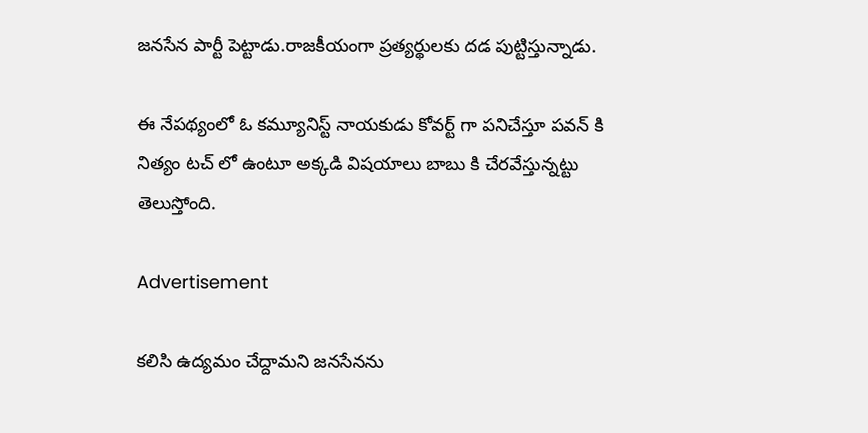జనసేన పార్టీ పెట్టాడు.రాజకీయంగా ప్రత్యర్థులకు దడ పుట్టిస్తున్నాడు.

ఈ నేపథ్యంలో ఓ కమ్యూనిస్ట్ నాయకుడు కోవర్ట్ గా పనిచేస్తూ పవన్ కి నిత్యం టచ్ లో ఉంటూ అక్కడి విషయాలు బాబు కి చేరవేస్తున్నట్టు తెలుస్తోంది.

Advertisement

కలిసి ఉద్యమం చేద్దామని జనసేనను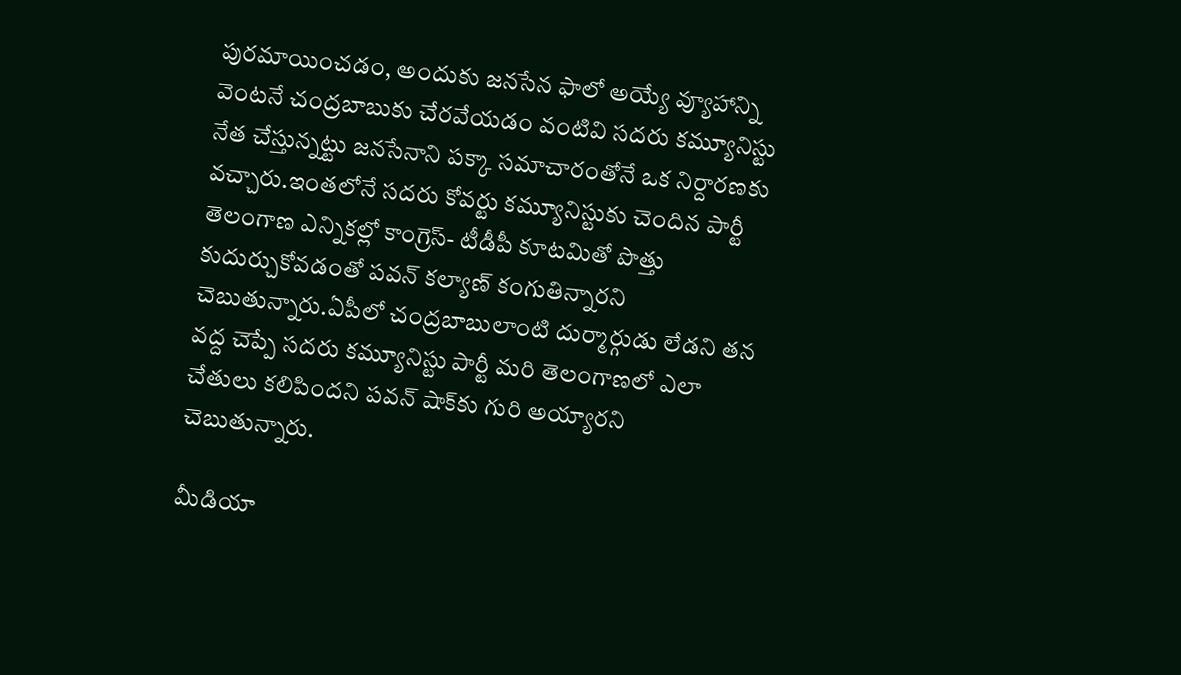పురమాయించడం, అందుకు జనసేన ఫాలో అయ్యే వ్యూహాన్ని వెంటనే చంద్రబాబుకు చేరవేయడం వంటివి సదరు కమ్యూనిస్టు నేత చేస్తున్నట్టు జనసేనాని పక్కా సమాచారంతోనే ఒక నిర్దారణకు వచ్చారు.ఇంతలోనే సదరు కోవర్టు కమ్యూనిస్టుకు చెందిన పార్టీ తెలంగాణ ఎన్నికల్లో కాంగ్రెస్‌- టీడీపీ కూటమితో పొత్తు కుదుర్చుకోవడంతో పవన్‌ కల్యాణ్‌ కంగుతిన్నారని చెబుతున్నారు.ఏపీలో చంద్రబాబులాంటి దుర్మార్గుడు లేడని తన వద్ద చెప్పే సదరు కమ్యూనిస్టు పార్టీ మరి తెలంగాణలో ఎలా చేతులు కలిపిందని పవన్‌ షాక్‌కు గురి అయ్యారని చెబుతున్నారు.

మీడియా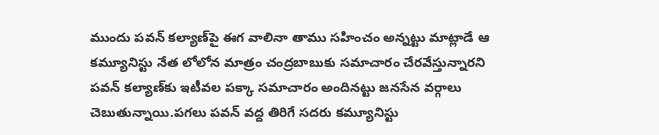ముందు పవన్‌ కల్యాణ్‌పై ఈగ వాలినా తాము సహించం అన్నట్టు మాట్లాడే ఆ కమ్యూనిస్టు నేత లోలోన మాత్రం చంద్రబాబుకు సమాచారం చేరవేస్తున్నారని పవన్‌ కల్యాణ్‌కు ఇటీవల పక్కా సమాచారం అందినట్టు జనసేన వర్గాలు చెబుతున్నాయి.పగలు పవన్‌ వద్ద తిరిగే సదరు కమ్యూనిస్టు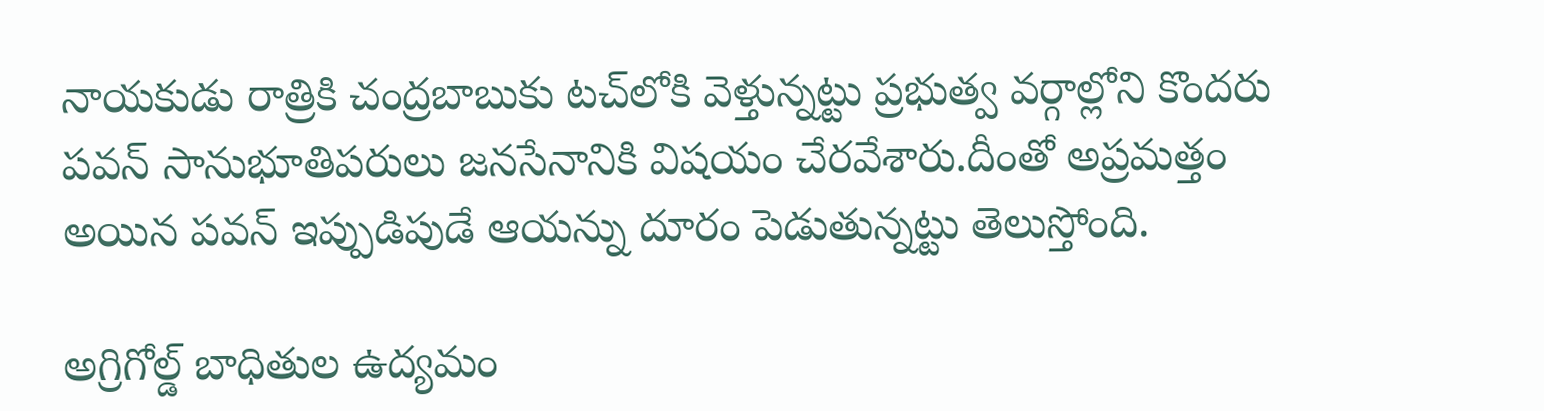నాయకుడు రాత్రికి చంద్రబాబుకు టచ్‌లోకి వెళ్తున్నట్టు ప్రభుత్వ వర్గాల్లోని కొందరు పవన్‌ సానుభూతిపరులు జనసేనానికి విషయం చేరవేశారు.దీంతో అప్రమత్తం అయిన పవన్ ఇప్పుడిపుడే ఆయన్ను దూరం పెడుతున్నట్టు తెలుస్తోంది.

అగ్రిగోల్డ్ బాధితుల ఉద్యమం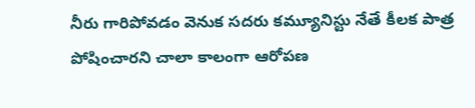నీరు గారిపోవడం వెనుక సదరు కమ్యూనిస్టు నేతే కీలక పాత్ర పోషించారని చాలా కాలంగా ఆరోపణ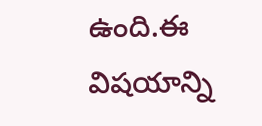ఉంది.ఈ విషయాన్ని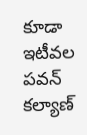కూడా ఇటీవల పవన్‌ కల్యాణ్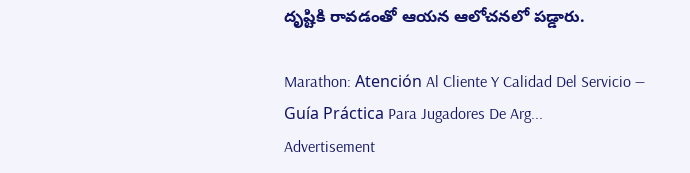దృష్టికి రావడంతో ఆయన ఆలోచనలో పడ్డారు.

Marathon: Atención Al Cliente Y Calidad Del Servicio — Guía Práctica Para Jugadores De Arg...
Advertisement